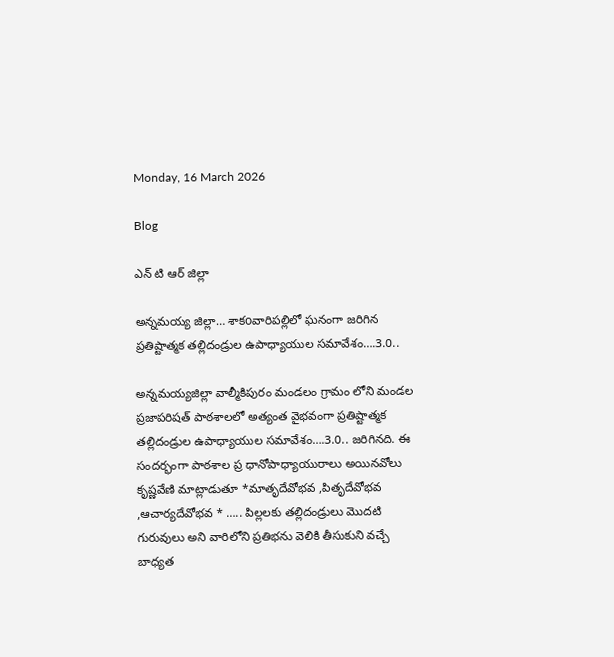Monday, 16 March 2026

Blog

ఎన్ టి ఆర్ జిల్లా

అన్నమయ్య జిల్లా… శాకoవారిపల్లిలో ఘనంగా జరిగిన ప్రతిష్టాత్మక తల్లిదండ్రుల ఉపాధ్యాయుల సమావేశం….3.0..

అన్నమయ్యజిల్లా వాల్మీకిపురం మండలం గ్రామం లోని మండల ప్రజాపరిషత్ పాఠశాలలో అత్యంత వైభవంగా ప్రతిష్టాత్మక తల్లిదండ్రుల ఉపాధ్యాయుల సమావేశం….3.0.. జరిగినది. ఈ సందర్భంగా పాఠశాల ప్ర ధానోపాధ్యాయురాలు అయినవోలు కృష్ణవేణి మాట్లాడుతూ *మాతృదేవోభవ ,పితృదేవోభవ ,ఆచార్యదేవోభవ * ….. పిల్లలకు తల్లిదండ్రులు మొదటి గురువులు అని వారిలోని ప్రతిభను వెలికి తీసుకుని వచ్చే బాధ్యత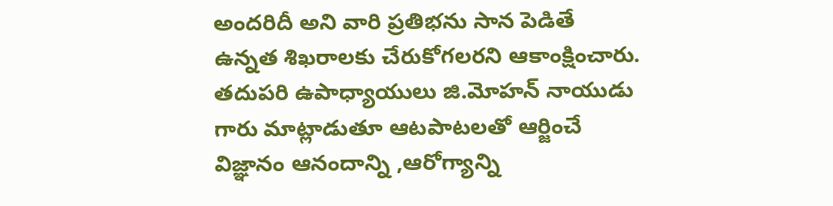అందరిదీ అని వారి ప్రతిభను సాన పెడితే ఉన్నత శిఖరాలకు చేరుకోగలరని ఆకాంక్షించారు. తదుపరి ఉపాధ్యాయులు జి.మోహన్ నాయుడు గారు మాట్లాడుతూ ఆటపాటలతో ఆర్జించే విజ్ఞానం ఆనందాన్ని ,ఆరోగ్యాన్ని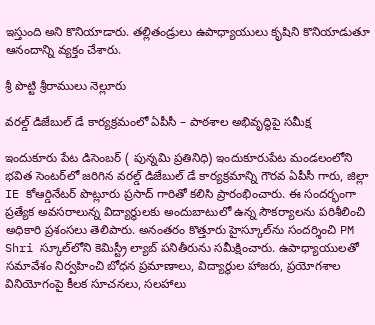ఇస్తుంది అని కొనియాడారు. తల్లితండ్రులు ఉపాధ్యాయులు కృషిని కొనియాడుతూ ఆనందాన్ని వ్యక్తం చేశారు.

శ్రీ పొట్టి శ్రీరాములు నెల్లూరు

వరల్డ్ డిజేబుల్ డే కార్యక్రమంలో ఏపీసీ – పాఠశాల అభివృద్ధిపై సమీక్ష

ఇందుకూరు పేట డిసెంబర్ ( పున్నమి ప్రతినిధి) ఇందుకూరుపేట మండలంలోని భవిత సెంటర్‌లో జరిగిన వరల్డ్ డిజేబుల్ డే కార్యక్రమాన్ని గౌరవ ఏపీసీ గారు, జిల్లా IE కోఆర్డినేటర్ పొట్లూరు ప్రసాద్ గారితో కలిసి ప్రారంభించారు. ఈ సందర్భంగా ప్రత్యేక అవసరాలున్న విద్యార్థులకు అందుబాటులో ఉన్న సౌకర్యాలను పరిశీలించి అధికారి ప్రశంసలు తెలిపారు. అనంతరం కొత్తూరు హైస్కూల్‌ను సందర్శించి PM Shri స్కూల్‌లోని కెమిస్ట్రీ ల్యాబ్ పనితీరును సమీక్షించారు. ఉపాధ్యాయులతో సమావేశం నిర్వహించి బోధన ప్రమాణాలు, విద్యార్థుల హాజరు, ప్రయోగశాల వినియోగంపై కీలక సూచనలు, సలహాలు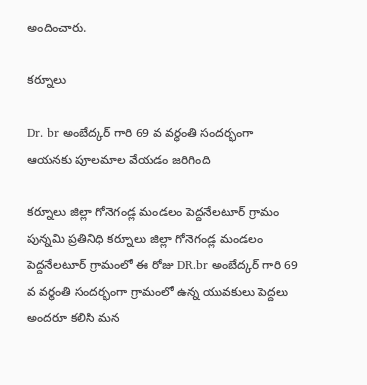అందించారు.

కర్నూలు

Dr. br అంబేద్కర్ గారి 69 వ వర్ధంతి సందర్భంగా ఆయనకు పూలమాల వేయడం జరిగింది

కర్నూలు జిల్లా గోనెగండ్ల మండలం పెద్దనేలటూర్ గ్రామం పున్నమి ప్రతినిధి కర్నూలు జిల్లా గోనెగండ్ల మండలం పెద్దనేలటూర్ గ్రామంలో ఈ రోజు DR.br అంబేద్కర్ గారి 69 వ వర్థంతి సందర్భంగా గ్రామంలో ఉన్న యువకులు పెద్దలు అందరూ కలిసి మన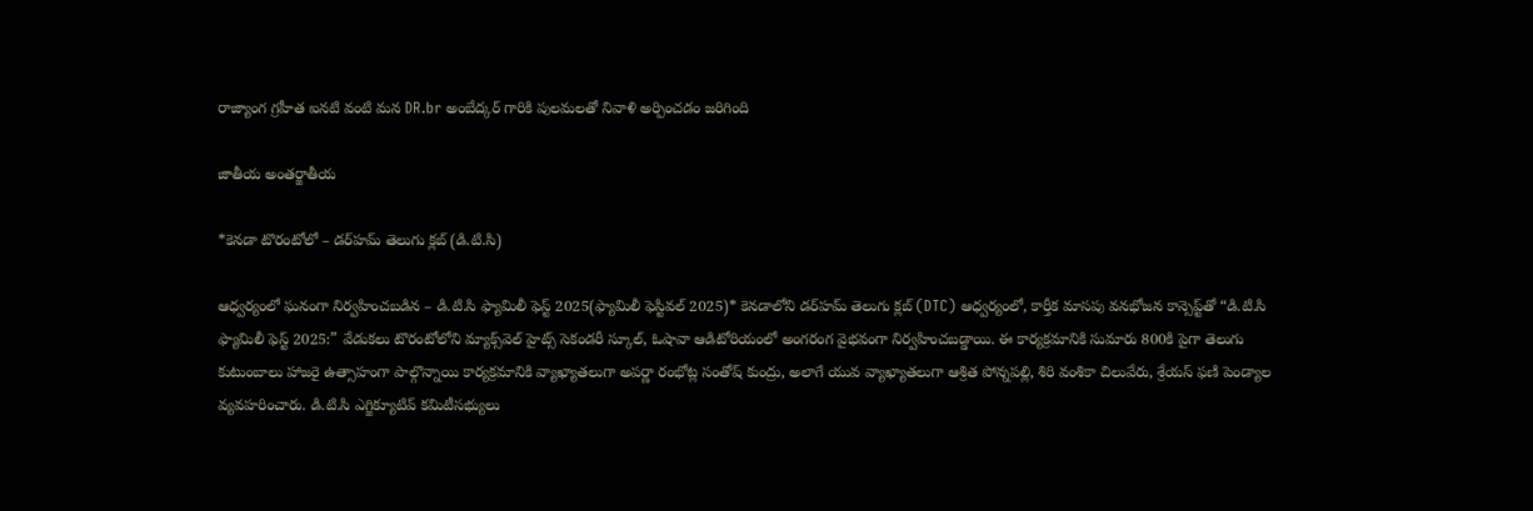రాజ్యాంగ గ్రహీత ఐనటి వంటి మన DR.br అంబేద్కర్ గారికి పులమలతో నివాళి అర్పించడం జరిగింది

జాతీయ అంతర్జాతీయ

*కెనడా టొరంటోలో – డర్‌హమ్ తెలుగు క్లబ్ (డి.టి.సి)

ఆధ్వర్యంలో ఘనంగా నిర్వహించబడిన – డి.టి.సి ఫ్యామిలీ ఫెస్ట్ 2025(ఫ్యామిలీ ఫెస్టివల్ 2025)* కెనడాలోని డర్‌హమ్ తెలుగు క్లబ్ (DTC) ఆధ్వర్యంలో, కార్తీక మాసపు వనభోజన కాన్సెప్ట్‌తో “డి.టి.సి ఫ్యామిలీ ఫెస్ట్ 2025:” వేడుకలు టొరంటోలోని మ్యాక్స్‌వెల్ హైట్స్ సెకండరీ స్కూల్, ఓషావా ఆడిటోరియంలో అంగరంగ వైభవంగా నిర్వహించబడ్డాయి. ఈ కార్యక్రమానికి సుమారు 800కి పైగా తెలుగు కుటుంబాలు హాజరై ఉత్సాహంగా పాల్గొన్నాయి కార్యక్రమానికి వ్యాఖ్యాతలుగా అపర్ణా రంభోట్ల సంతోష్ కుంద్రు, అలాగే యువ వ్యాఖ్యాతలుగా ఆశ్రిత పోన్నపల్లి, శిరి వంశికా చిలువేరు, శ్రేయస్ ఫణి పెండ్యాల వ్యవహరించారు. డి.టి.సి ఎగ్జిక్యూటివ్ కమిటీసభ్యులు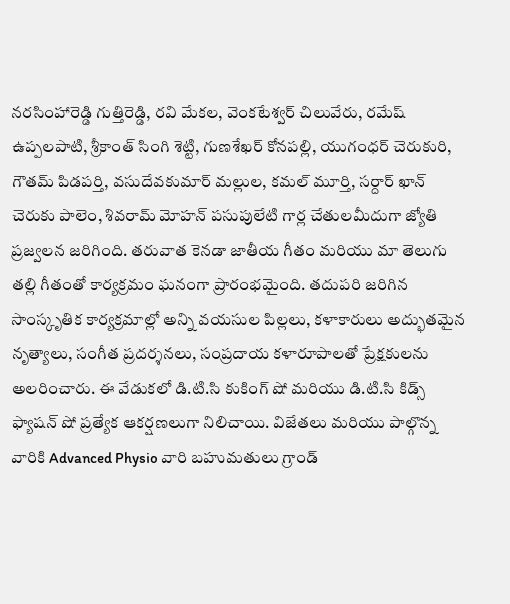నరసింహారెడ్డి గుత్తిరెడ్డి, రవి మేకల, వెంకటేశ్వర్ చిలువేరు, రమేష్ ఉప్పలపాటి, శ్రీకాంత్ సింగి శెట్టి, గుణశేఖర్ కోనపల్లి, యుగంధర్ చెరుకురి, గౌతమ్ పిడపర్తి, వసుదేవ‌కుమార్ మల్లుల, కమల్ మూర్తి, సర్దార్ ఖాన్ చెరుకు పాలెం, శివరామ్ మోహన్ పసుపులేటి గార్ల చేతులమీదుగా జ్యోతి ప్రజ్వలన జరిగింది. తరువాత కెనడా జాతీయ గీతం మరియు మా తెలుగు తల్లి గీతంతో కార్యక్రమం ఘనంగా ప్రారంభమైంది. తదుపరి జరిగిన సాంస్కృతిక కార్యక్రమాల్లో అన్ని వయసుల పిల్లలు, కళాకారులు అద్భుతమైన నృత్యాలు, సంగీత ప్రదర్శనలు, సంప్రదాయ కళారూపాలతో ప్రేక్షకులను అలరించారు. ఈ వేడుకలో డి.టి.సి కుకింగ్ షో మరియు డి.టి.సి కిడ్స్ ఫ్యాషన్ షో ప్రత్యేక ఆకర్షణలుగా నిలిచాయి. విజేతలు మరియు పాల్గొన్న వారికి Advanced Physio వారి బహుమతులు గ్రాండ్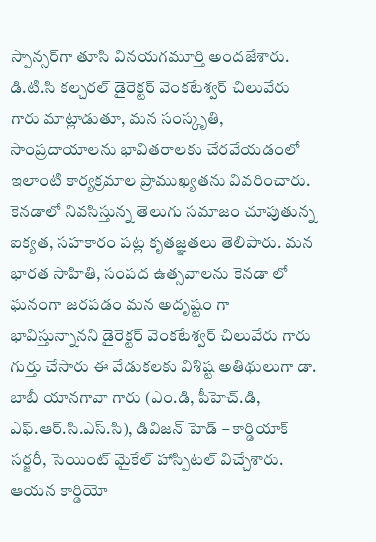స్పాన్సర్‌గా తూసి వినయగమూర్తి అందజేశారు. డి.టి.సి కల్చరల్ డైరెక్టర్ వెంకటేశ్వర్ చిలువేరు గారు మాట్లాడుతూ, మన సంస్కృతి, సాంప్రదాయాలను భావితరాలకు చేరవేయడంలో ఇలాంటి కార్యక్రమాల ప్రాముఖ్యతను వివరించారు. కెనడాలో నివసిస్తున్న తెలుగు సమాజం చూపుతున్న ఐక్యత, సహకారం పట్ల కృతజ్ఞతలు తెలిపారు. మన భారత సాహితి, సంపద ఉత్సవాలను కెనడా లో ఘనంగా జరపడం మన అదృష్టం గా భావిస్తున్నానని డైరెక్టర్ వెంకటేశ్వర్ చిలువేరు గారు గుర్తు చేసారు ఈ వేడుకలకు విశిష్ట అతిథులుగా డా. బాబీ యానగావా గారు (ఎం.డి, పీహెచ్.డి, ఎఫ్.ఆర్.సి.ఎస్.సి), డివిజన్ హెడ్ – కార్డియాక్ సర్జరీ, సెయింట్ మైకేల్ హాస్పిటల్ విచ్చేశారు. ఆయన కార్డియో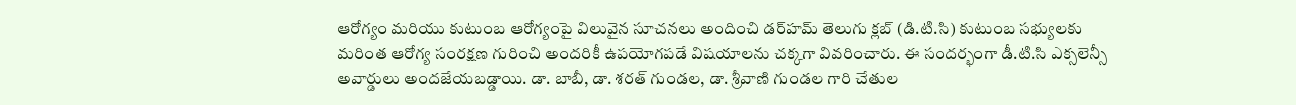ఆరోగ్యం మరియు కుటుంబ ఆరోగ్యంపై విలువైన సూచనలు అందించి డర్‌హమ్ తెలుగు క్లబ్ (డి.టి.సి) కుటుంబ సభ్యులకు మరింత ఆరోగ్య సంరక్షణ గురించి అందరికీ ఉపయోగపడే విషయాలను చక్కగా వివరించారు. ఈ సందర్భంగా డీ.టి.సి ఎక్సలెన్సీ అవార్డులు అందజేయబడ్డాయి. డా. బాబీ, డా. శరత్ గుండల, డా. శ్రీవాణి గుండల గారి చేతుల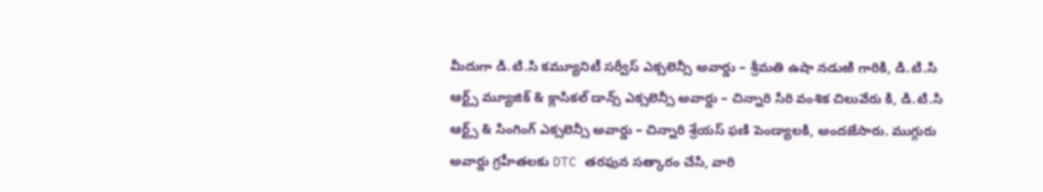మీదుగా డి.టి.సి కమ్యూనిటీ సర్వీస్ ఎక్సలెన్సీ అవార్డు – శ్రీమతి ఉషా నడుఱి గారికి, డి.టి.సి ఆర్ట్స్ మ్యూజిక్ & క్లాసికల్ డాన్స్ ఎక్సలెన్సీ అవార్డు – చిన్నారి సిరి వంశిక చిలువేరు కి, డి.టి.సి ఆర్ట్స్ & సింగింగ్ ఎక్సలెన్సీ అవార్డు – చిన్నారి శ్రేయస్ ఫణి పెండ్యాలకి, అందజేసారు. ముగ్గురు అవార్డు గ్రహీతలకు DTC తరఫున సత్కారం చేసి, వారి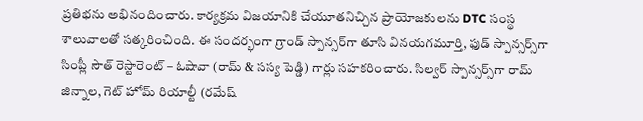ప్రతిభను అభినందించారు. కార్యక్రమ విజయానికి చేయూతనిచ్చిన ప్రాయోజకులను DTC సంస్థ శాలువాలతో సత్కరించింది. ఈ సందర్భంగా గ్రాండ్ స్పాన్సర్‌గా తూసి వినయగమూర్తి, ఫుడ్ స్పాన్సర్స్‌గా సింప్లీ సౌత్ రెస్టారెంట్ – ఓషావా (రామ్ & సస్య పెడ్డి) గార్లు సహకరించారు. సిల్వర్ స్పాన్సర్స్‌గా రామ్ జిన్నాల, గెట్ హోమ్ రియాల్టీ (రమేష్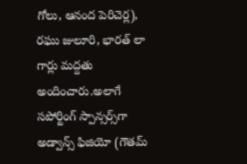గోలు, ఆనంద పెరిచెర్ల), రఘు జులూరి, భారత్ లా గార్లు మద్దతు అందించారు.అలాగే సపోర్టింగ్ స్పాన్సర్స్‌గా అడ్వాన్స్ ఫిజియో (గౌతమ్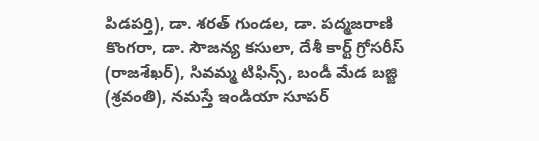పిడపర్తి), డా. శరత్ గుండల, డా. పద్మజరాణి కొంగరా, డా. సౌజన్య కసులా, దేశీ కార్ట్ గ్రోసరీస్ (రాజశేఖర్), సివమ్మ టిఫిన్స్, బండీ మేడ బజ్జి (శ్రవంతి), నమస్తే ఇండియా సూపర్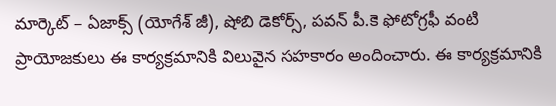మార్కెట్ – ఏజాక్స్ (యోగేశ్ జీ), షోబి డెకోర్స్, పవన్ పీ.కె ఫోటోగ్రఫీ వంటి ప్రాయోజకులు ఈ కార్యక్రమానికి విలువైన సహకారం అందించారు. ఈ కార్యక్రమానికి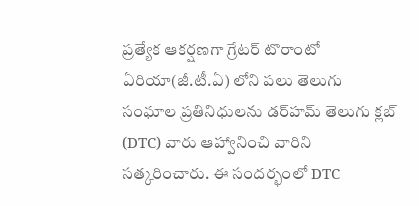ప్రత్యేక ఆకర్షణగా గ్రేటర్ టొరాంటో ఏరియా(జీ.టీ.ఏ) లోని పలు తెలుగు సంఘాల ప్రతినిధులను డర్‌హమ్ తెలుగు క్లబ్ (DTC) వారు ఆహ్వానించి వారిని సత్కరించారు. ఈ సందర్భంలో DTC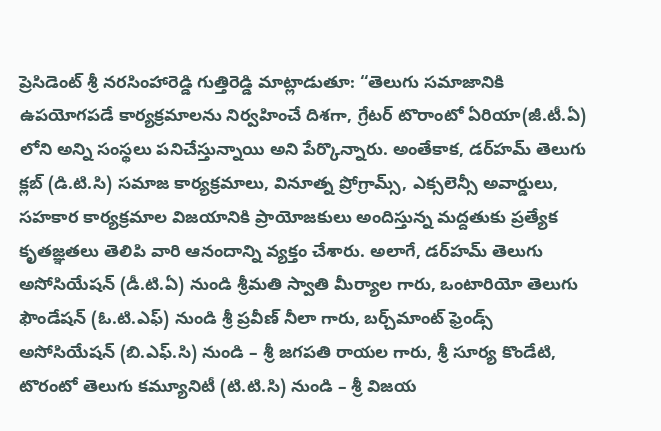ప్రెసిడెంట్ శ్రీ నరసింహారెడ్డి గుత్తిరెడ్డి మాట్లాడుతూ: “తెలుగు సమాజానికి ఉపయోగపడే కార్యక్రమాలను నిర్వహించే దిశగా, గ్రేటర్ టొరాంటో ఏరియా(జీ.టీ.ఏ) లోని అన్ని సంస్థలు పనిచేస్తున్నాయి అని పేర్కొన్నారు. అంతేకాక, డర్‌హమ్ తెలుగు క్లబ్ (డి.టి.సి) సమాజ కార్యక్రమాలు, వినూత్న ప్రోగ్రామ్స్, ఎక్సలెన్సీ అవార్డులు, సహకార కార్యక్రమాల విజయానికి ప్రాయోజకులు అందిస్తున్న మద్దతుకు ప్రత్యేక కృతజ్ఞతలు తెలిపి వారి ఆనందాన్ని వ్యక్తం చేశారు. అలాగే, డర్‌హమ్ తెలుగు అసోసియేషన్ (డీ.టి.ఏ) నుండి శ్రీమతి స్వాతి మీర్యాల గారు, ఒంటారియో తెలుగు ఫౌండేషన్ (ఓ.టి.ఎఫ్) నుండి శ్రీ ప్రవీణ్ నీలా గారు, బర్చ్‌మాంట్ ఫ్రెండ్స్ అసోసియేషన్ (బి.ఎఫ్.సి) నుండి – శ్రీ జగపతి రాయల గారు, శ్రీ సూర్య కొండేటి, టొరంటో తెలుగు కమ్యూనిటీ (టి.టి.సి) నుండి – శ్రీ విజయ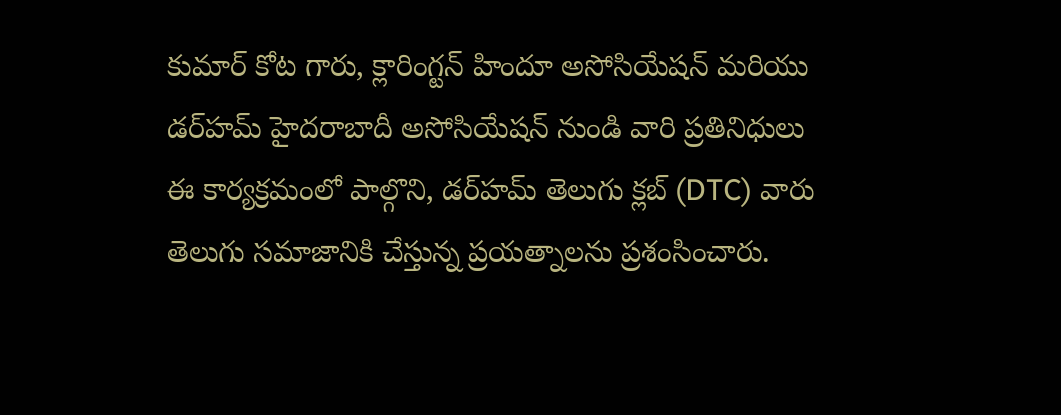కుమార్ కోట గారు, క్లారింగ్టన్ హిందూ అసోసియేషన్ మరియు డర్‌హమ్ హైదరాబాదీ అసోసియేషన్ నుండి వారి ప్రతినిధులు ఈ కార్యక్రమంలో పాల్గొని, డర్‌హమ్ తెలుగు క్లబ్ (DTC) వారు తెలుగు సమాజానికి చేస్తున్న ప్రయత్నాలను ప్రశంసించారు.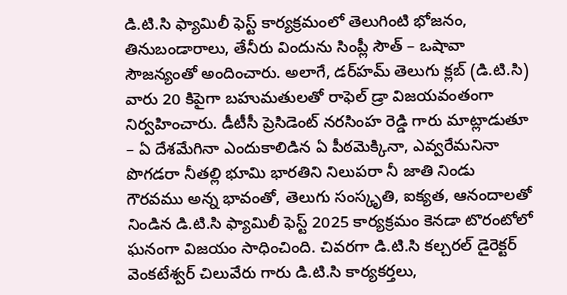డి.టి.సి ఫ్యామిలీ ఫెస్ట్ కార్యక్రమంలో తెలుగింటి భోజనం, తినుబండారాలు, తేనీరు విందును సింప్లీ సౌత్ – ఒషావా సౌజన్యంతో అందించారు. అలాగే, డర్‌హమ్ తెలుగు క్లబ్ (డి.టి.సి) వారు 20 కిపైగా బహుమతులతో రాఫెల్ డ్రా విజయవంతంగా నిర్వహించారు. డీటీసీ ప్రెసిడెంట్ నరసింహ రెడ్డి గారు మాట్లాడుతూ – ఏ దేశమేగినా ఎందుకాలిడిన ఏ పీఠమెక్కినా, ఎవ్వరేమనినా పొగడరా నీతల్లి భూమి భారతిని నిలుపరా నీ జాతి నిండు గౌరవము అన్న భావంతో, తెలుగు సంస్కృతి, ఐక్యత, ఆనందాలతో నిండిన డి.టి.సి ఫ్యామిలీ ఫెస్ట్ 2025 కార్యక్రమం కెనడా టొరంటోలో ఘనంగా విజయం సాధించింది. చివరగా డి.టి.సి కల్చరల్ డైరెక్టర్ వెంకటేశ్వర్ చిలువేరు గారు డి.టి.సి కార్యకర్తలు,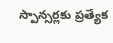స్పాన్సర్లకు ప్రత్యేక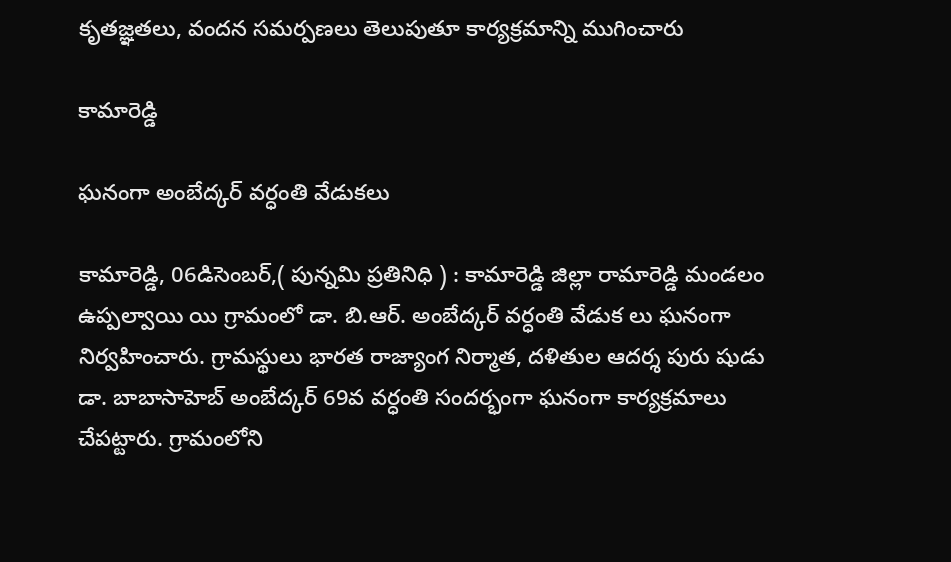కృతజ్ఞతలు, వందన సమర్పణలు తెలుపుతూ కార్యక్రమాన్ని ముగించారు

కామారెడ్డి

ఘనంగా అంబేద్కర్ వర్ధంతి వేడుకలు

కామారెడ్డి, 06డిసెంబర్,( పున్నమి ప్రతినిధి ) : కామారెడ్డి జిల్లా రామారెడ్డి మండలం ఉప్పల్వాయి యి గ్రామంలో డా. బి.ఆర్. అంబేద్కర్ వర్ధంతి వేడుక లు ఘనంగా నిర్వహించారు. గ్రామస్థులు భారత రాజ్యాంగ నిర్మాత, దళితుల ఆదర్శ పురు షుడు డా. బాబాసాహెబ్ అంబేద్కర్ 69వ వర్ధంతి సందర్భంగా ఘనంగా కార్యక్రమాలు చేపట్టారు. గ్రామంలోని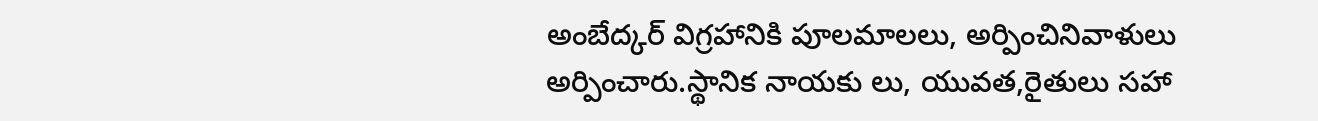అంబేద్కర్ విగ్రహానికి పూలమాలలు, అర్పించినివాళులు అర్పించారు.స్థానిక నాయకు లు, యువత,రైతులు సహా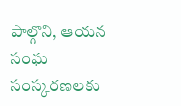పాల్గొని, ఆయన సంఘ సంస్కరణలకు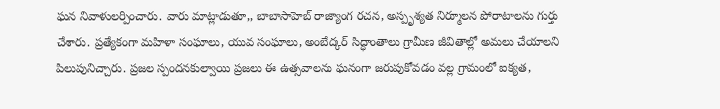ఘన నివాళులర్పించారు. వారు మాట్లాడుతూ,, బాబాసాహెబ్ రాజ్యాంగ రచన, అస్పృశ్యత నిర్మూలన పోరాటాలను గుర్తు చేశారు. ప్రత్యేకంగా మహిళా సంఘాలు, యువ సంఘాలు, అంబేద్కర్ సిద్ధాంతాలు గ్రామీణ జీవితాల్లో అమలు చేయాలని పిలుపునిచ్చారు. ప్రజల స్పందనకుల్వాయి ప్రజలు ఈ ఉత్సవాలను ఘనంగా జరుపుకోవడం వల్ల గ్రామంలో ఐక్యత,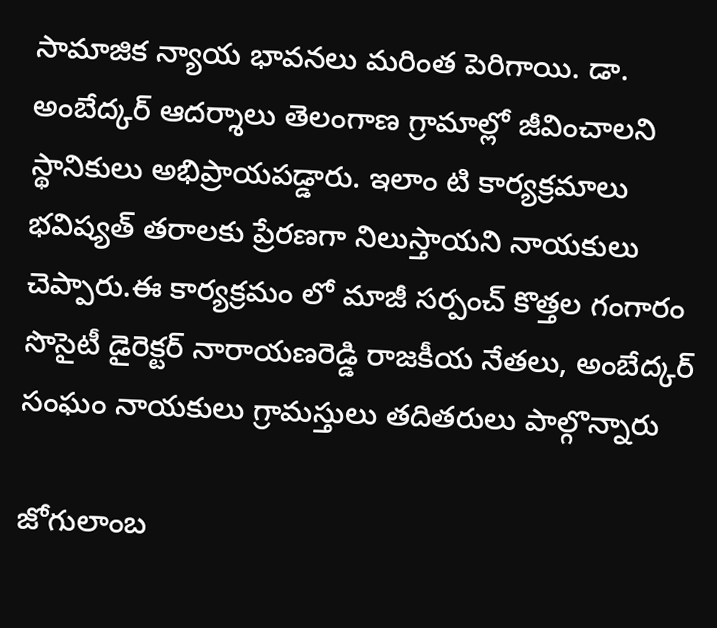సామాజిక న్యాయ భావనలు మరింత పెరిగాయి. డా. అంబేద్కర్ ఆదర్శాలు తెలంగాణ గ్రామాల్లో జీవించాలని స్థానికులు అభిప్రాయపడ్డారు. ఇలాం టి కార్యక్రమాలు భవిష్యత్ తరాలకు ప్రేరణగా నిలుస్తాయని నాయకులు చెప్పారు.ఈ కార్యక్రమం లో మాజీ సర్పంచ్ కొత్తల గంగారం సొసైటీ డైరెక్టర్ నారాయణరెడ్డి రాజకీయ నేతలు, అంబేద్కర్ సంఘం నాయకులు గ్రామస్తులు తదితరులు పాల్గొన్నారు

జోగులాంబ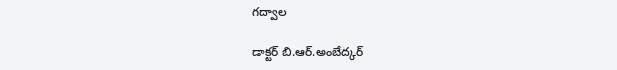గద్వాల

డాక్టర్ బి.ఆర్.అంబేద్కర్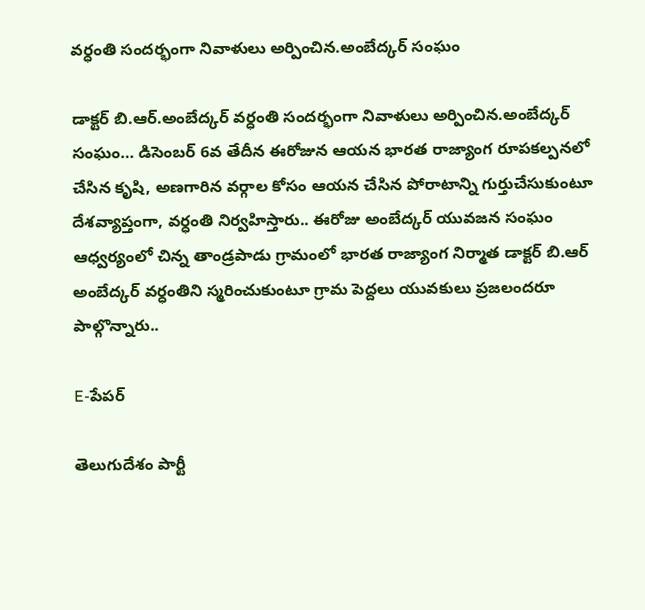వర్ధంతి సందర్భంగా నివాళులు అర్పించిన.అంబేద్కర్ సంఘం

డాక్టర్ బి.ఆర్.అంబేద్కర్ వర్ధంతి సందర్భంగా నివాళులు అర్పించిన.అంబేద్కర్ సంఘం… డిసెంబర్ 6వ తేదీన ఈరోజున ఆయన భారత రాజ్యాంగ రూపకల్పనలో చేసిన కృషి, అణగారిన వర్గాల కోసం ఆయన చేసిన పోరాటాన్ని గుర్తుచేసుకుంటూ దేశవ్యాప్తంగా, వర్ధంతి నిర్వహిస్తారు.. ఈరోజు అంబేద్కర్ యువజన సంఘం ఆధ్వర్యంలో చిన్న తాండ్రపాడు గ్రామంలో భారత రాజ్యాంగ నిర్మాత డాక్టర్ బి.ఆర్ అంబేద్కర్ వర్ధంతిని స్మరించుకుంటూ గ్రామ పెద్దలు యువకులు ప్రజలందరూ పాల్గొన్నారు..

E-పేపర్

తెలుగుదేశం పార్టీ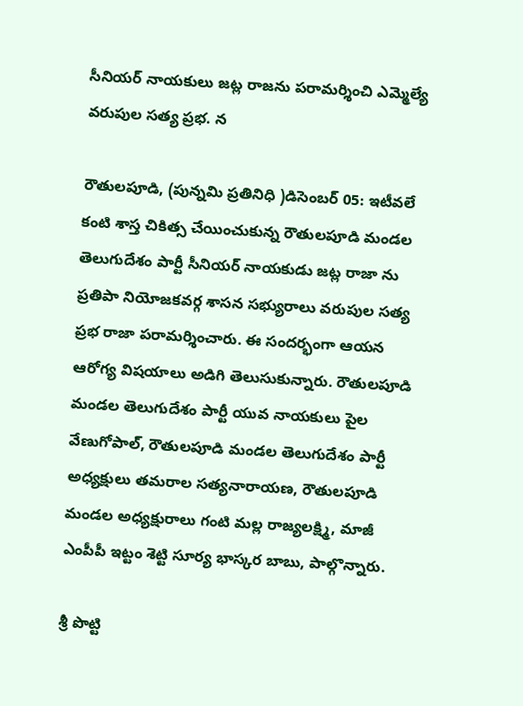సీనియర్ నాయకులు జట్ల రాజను పరామర్శించి ఎమ్మెల్యే వరుపుల సత్య ప్రభ. న

రౌతులపూడి, (పున్నమి ప్రతినిధి )డిసెంబర్ 05: ఇటీవలే కంటి శాస్త చికిత్స చేయించుకున్న రౌతులపూడి మండల తెలుగుదేశం పార్టీ సీనియర్ నాయకుడు జట్ల రాజా ను ప్రతిపా నియోజకవర్గ శాసన సభ్యురాలు వరుపుల సత్య ప్రభ రాజా పరామర్శించారు. ఈ సందర్భంగా ఆయన ఆరోగ్య విషయాలు అడిగి తెలుసుకున్నారు. రౌతులపూడి మండల తెలుగుదేశం పార్టీ యువ నాయకులు పైల వేణుగోపాల్, రౌతులపూడి మండల తెలుగుదేశం పార్టీ అధ్యక్షులు తమరాల సత్యనారాయణ, రౌతులపూడి మండల అధ్యక్షురాలు గంటి మల్ల రాజ్యలక్ష్మి, మాజీ ఎంపీపీ ఇట్టం శెట్టి సూర్య భాస్కర బాబు, పాల్గొన్నారు.

శ్రీ పొట్టి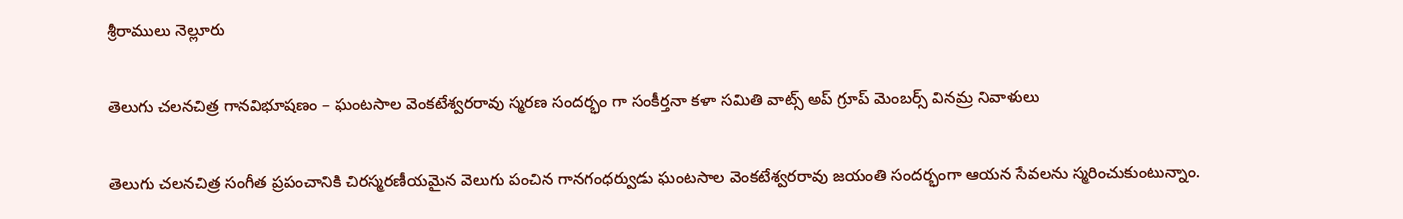శ్రీరాములు నెల్లూరు

తెలుగు చలనచిత్ర గానవిభూషణం – ఘంటసాల వెంకటేశ్వరరావు స్మరణ సందర్భం గా సంకీర్తనా కళా సమితి వాట్స్ అప్ గ్రూప్ మెంబర్స్ వినమ్ర నివాళులు

తెలుగు చలనచిత్ర సంగీత ప్రపంచానికి చిరస్మరణీయమైన వెలుగు పంచిన గానగంధర్వుడు ఘంటసాల వెంకటేశ్వరరావు జయంతి సందర్భంగా ఆయన సేవలను స్మరించుకుంటున్నాం.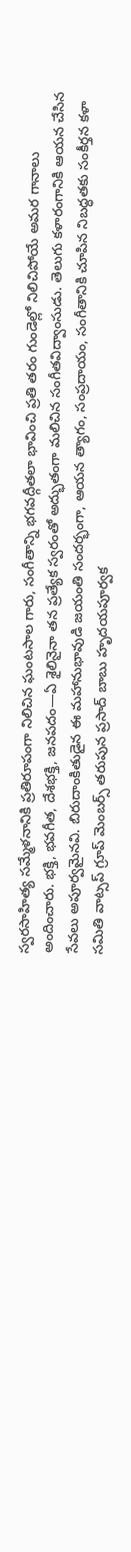స్వరసాహిత్య సమ్మేళనానికి ప్రతిరూపంగా నిలిచిన ఘంటసాల గారు, సంగీతాన్ని భగవద్గీతలా భావించి ప్రతి తరం గుండెల్లో నిలిచిపోయే అమర గానాలు అందించారు. భక్తి, భవగీత, దేశభక్తి, జనపదం—ఏ శైలినైనా తన ప్రత్యేక స్వరంతో అద్భుతంగా మలిచిన సంగీతవిద్వాంసుడు. తెలుగు కళారంగానికి ఆయన చేసిన సేవలు అపూర్వమైనవి. బిరుదాంకితుడైన ఈ మహానుభావుడి జయంతి సందర్భంగా, ఆయన త్యాగం, సంప్రదాయం, సంగీతానికి చూపిన నిబద్ధతకు సంకీర్తన కళా సమితి వాట్సప్ గ్రూప్ మెంబర్స్ తరుపున ప్రసాద్ బాబు హృదయపూర్వక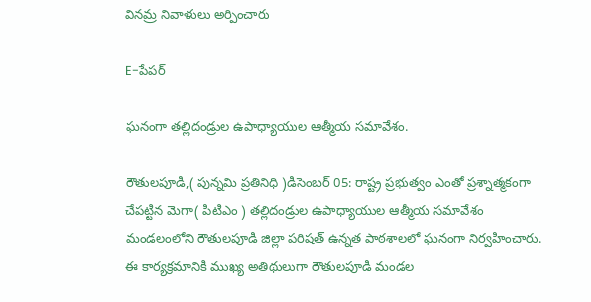వినమ్ర నివాళులు అర్పించారు

E-పేపర్

ఘనంగా తల్లిదండ్రుల ఉపాధ్యాయుల ఆత్మీయ సమావేశం.

రౌతులపూడి,( పున్నమి ప్రతినిధి )డిసెంబర్ 05: రాష్ట్ర ప్రభుత్వం ఎంతో ప్రశ్నాత్మకంగా చేపట్టిన మెగా( పిటిఎం ) తల్లిదండ్రుల ఉపాధ్యాయుల ఆత్మీయ సమావేశం మండలంలోని రౌతులపూడి జిల్లా పరిషత్ ఉన్నత పాఠశాలలో ఘనంగా నిర్వహించారు. ఈ కార్యక్రమానికి ముఖ్య అతిథులుగా రౌతులపూడి మండల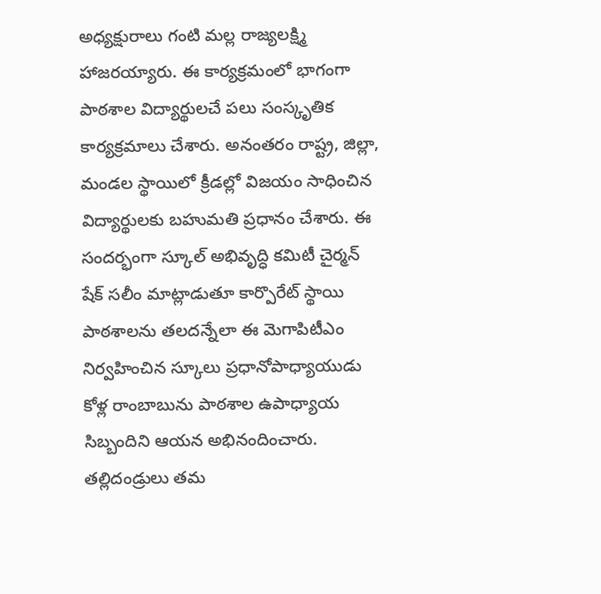అధ్యక్షురాలు గంటి మల్ల రాజ్యలక్ష్మి హాజరయ్యారు. ఈ కార్యక్రమంలో భాగంగా పాఠశాల విద్యార్థులచే పలు సంస్కృతిక కార్యక్రమాలు చేశారు. అనంతరం రాష్ట్ర, జిల్లా, మండల స్థాయిలో క్రీడల్లో విజయం సాధించిన విద్యార్థులకు బహుమతి ప్రధానం చేశారు. ఈ సందర్భంగా స్కూల్ అభివృద్ధి కమిటీ చైర్మన్ షేక్ సలీం మాట్లాడుతూ కార్పొరేట్ స్థాయి పాఠశాలను తలదన్నేలా ఈ మెగాపిటీఎం నిర్వహించిన స్కూలు ప్రధానోపాధ్యాయుడు కోళ్ల రాంబాబును పాఠశాల ఉపాధ్యాయ సిబ్బందిని ఆయన అభినందించారు. తల్లిదండ్రులు తమ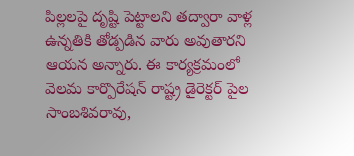పిల్లలపై దృష్టి పెట్టాలని తద్వారా వాళ్ల ఉన్నతికి తోడ్పడిన వారు అవుతారని ఆయన అన్నారు. ఈ కార్యక్రమంలో వెలమ కార్పొరేషన్ రాష్ట్ర డైరెక్టర్ పైల సాంబశివరావు,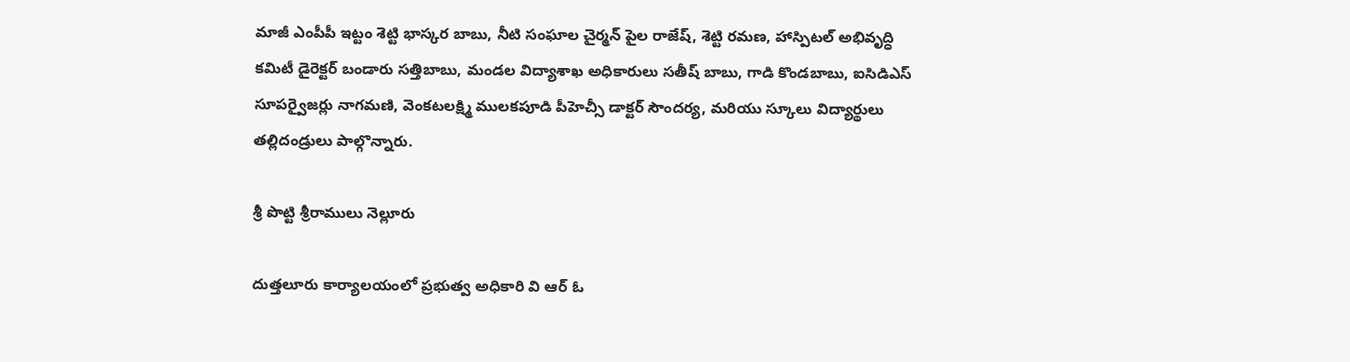మాజీ ఎంపీపీ ఇట్టం శెట్టి భాస్కర బాబు, నీటి సంఘాల చైర్మన్ పైల రాజేష్, శెట్టి రమణ, హాస్పిటల్ అభివృద్ధి కమిటీ డైరెక్టర్ బండారు సత్తిబాబు, మండల విద్యాశాఖ అధికారులు సతీష్ బాబు, గాడి కొండబాబు, ఐసిడిఎస్ సూపర్వైజర్లు నాగమణి, వెంకటలక్ష్మి ములకపూడి పీహెచ్సీ డాక్టర్ సౌందర్య, మరియు స్కూలు విద్యార్థులు తల్లిదండ్రులు పాల్గొన్నారు.

శ్రీ పొట్టి శ్రీరాములు నెల్లూరు

దుత్తలూరు కార్యాలయంలో ప్రభుత్వ అధికారి వి ఆర్ ఓ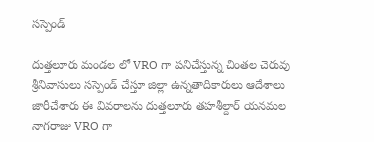సస్పెండ్

దుత్తలూరు మండల లో VRO గా పనిచేస్తున్న చింతల చెరువు శ్రీనివాసులు సస్పెండ్ చేస్తూ జిల్లా ఉన్నతాదికారులు ఆదేశాలు జారీచేశారు ఈ వివరాలను దుత్తలూరు తహశీల్దార్ యనమల నాగరాజు VRO గా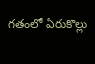గతంలో ఏరుకొల్లు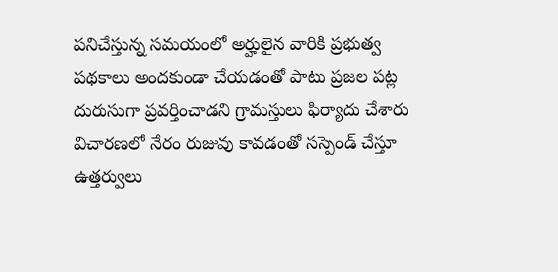పనిచేస్తున్న సమయంలో అర్హులైన వారికి ప్రభుత్వ పథకాలు అందకుండా చేయడంతో పాటు ప్రజల పట్ల దురుసుగా ప్రవర్తించాడని గ్రామస్తులు ఫిర్యాదు చేశారు విచారణలో నేరం రుజువు కావడంతో సస్పెండ్ చేస్తూ ఉత్తర్వులు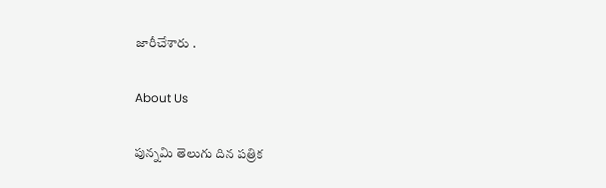జారీచేశారు .

About Us

పున్నమి తెలుగు దిన పత్రిక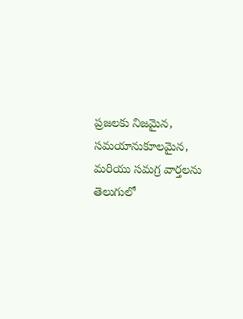ప్రజలకు నిజమైన, సమయానుకూలమైన, మరియు సమగ్ర వార్తలను తెలుగులో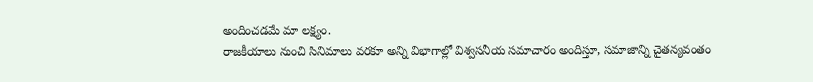అందించడమే మా లక్ష్యం.
రాజకీయాలు నుంచి సినిమాలు వరకూ అన్ని విభాగాల్లో విశ్వసనీయ సమాచారం అందిస్తూ, సమాజాన్ని చైతన్యవంతం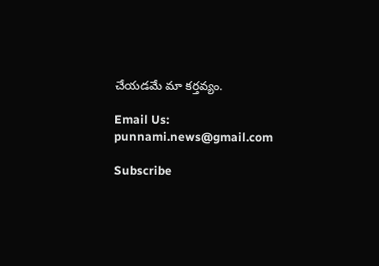చేయడమే మా కర్తవ్యం.

Email Us: punnami.news@gmail.com

Subscribe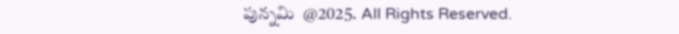పున్నమి  @2025. All Rights Reserved.